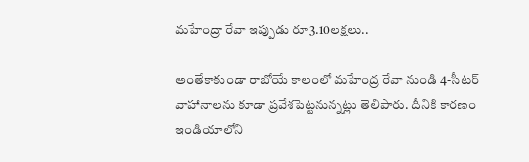మహేంద్రా రేవా ఇప్పుడు రూ3.10లక్షలు..

అంతేకాకుండా రాబోయే కాలంలో మహేంద్ర రేవా నుండి 4-సీటర్ వాహానాలను కూడా ప్రవేశపెట్టనున్నట్లు తెలిపారు. దీనికి కారణం ఇండియాలోని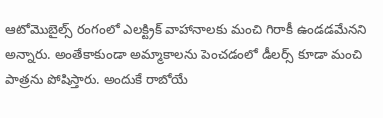ఆటోమొబైల్స్ రంగంలో ఎలక్ట్రిక్ వాహానాలకు మంచి గిరాకీ ఉండడమేనని అన్నారు. అంతేకాకుండా అమ్మాకాలను పెంచడంలో డీలర్స్ కూడా మంచి పాత్రను పోషిస్తారు. అందుకే రాబోయే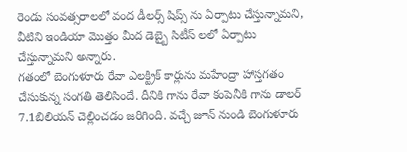రెండు సంవత్సరాలలో వంద డీలర్స్ షిప్స్ ను ఏర్పాటు చేస్తున్నామని, వీటిని ఇండియా మొత్తం మీద డెబ్బై సిటీస్ లలో ఏర్పాటు చేస్తున్నామని అన్నారు.
గతంలో బెంగుళూరు రేవా ఎలక్ట్రిక్ కార్లును మహేంద్రా హాస్తగతం చేసుకున్న సంగతి తెలిసిందే. దీనికి గాను రేవా కంపెనీకి గాను డాలర్ 7.1బిలియన్ చెల్లించడం జరిగింది. వచ్చే జూన్ నుండి బెంగుళూరు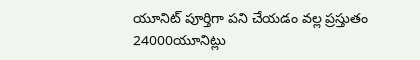యూనిట్ పూర్తిగా పని చేయడం వల్ల ప్రస్తుతం 24000యూనిట్లు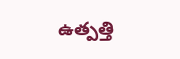ఉత్పత్తి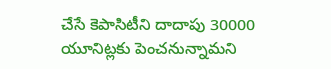చేసే కెపాసిటీని దాదాపు 30000 యూనిట్లకు పెంచనున్నామని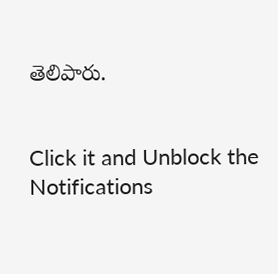తెలిపారు.


Click it and Unblock the Notifications